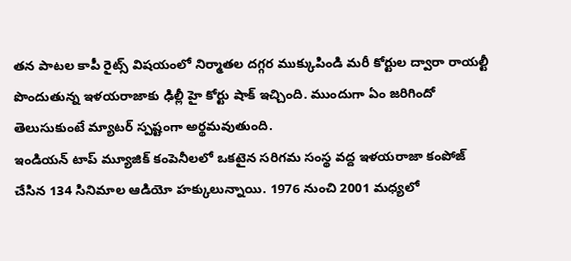తన పాటల కాపీ రైట్స్ విషయంలో నిర్మాతల దగ్గర ముక్కుపిండి మరీ కోర్టుల ద్వారా రాయల్టీ పొందుతున్న ఇళయరాజాకు ఢిల్లీ హై కోర్టు షాక్ ఇచ్చింది. ముందుగా ఏం జరిగిందో తెలుసుకుంటే మ్యాటర్ స్పష్టంగా అర్థమవుతుంది.
ఇండియన్ టాప్ మ్యూజిక్ కంపెనీలలో ఒకటైన సరిగమ సంస్థ వద్ద ఇళయరాజా కంపోజ్ చేసిన 134 సినిమాల ఆడియో హక్కులున్నాయి. 1976 నుంచి 2001 మధ్యలో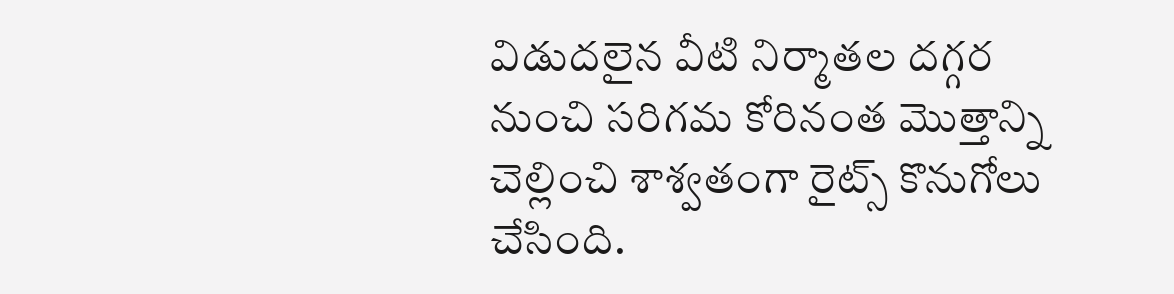విడుదలైన వీటి నిర్మాతల దగ్గర నుంచి సరిగమ కోరినంత మొత్తాన్ని చెల్లించి శాశ్వతంగా రైట్స్ కొనుగోలు చేసింది.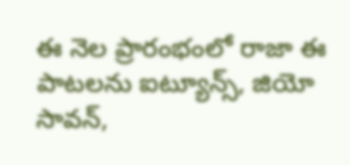ఈ నెల ప్రారంభంలో రాజా ఈ పాటలను ఐట్యూన్స్, జియో సావన్,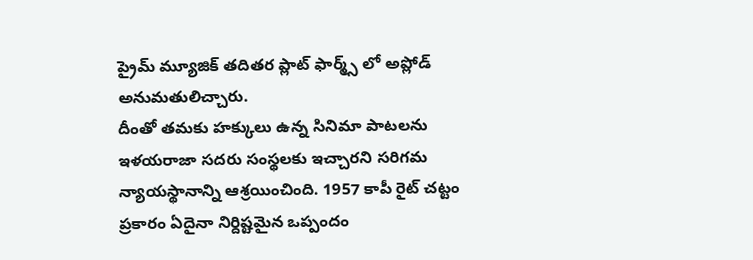ప్రైమ్ మ్యూజిక్ తదితర ప్లాట్ ఫార్మ్స్ లో అప్లోడ్ అనుమతులిచ్చారు.
దీంతో తమకు హక్కులు ఉన్న సినిమా పాటలను ఇళయరాజా సదరు సంస్థలకు ఇచ్చారని సరిగమ న్యాయస్థానాన్ని ఆశ్రయించింది. 1957 కాపీ రైట్ చట్టం ప్రకారం ఏదైనా నిర్దిష్టమైన ఒప్పందం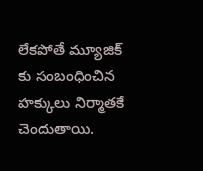లేకపోతే మ్యూజిక్ కు సంబంధించిన హక్కులు నిర్మాతకే చెందుతాయి.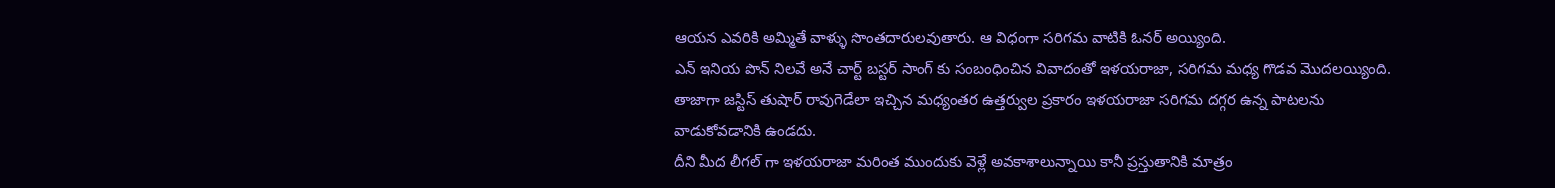ఆయన ఎవరికి అమ్మితే వాళ్ళు సొంతదారులవుతారు. ఆ విధంగా సరిగమ వాటికి ఓనర్ అయ్యింది.
ఎన్ ఇనియ పొన్ నిలవే అనే చార్ట్ బస్టర్ సాంగ్ కు సంబంధించిన వివాదంతో ఇళయరాజా, సరిగమ మధ్య గొడవ మొదలయ్యింది. తాజాగా జస్టిస్ తుషార్ రావుగెడేలా ఇచ్చిన మధ్యంతర ఉత్తర్వుల ప్రకారం ఇళయరాజా సరిగమ దగ్గర ఉన్న పాటలను వాడుకోవడానికి ఉండదు.
దీని మీద లీగల్ గా ఇళయరాజా మరింత ముందుకు వెళ్లే అవకాశాలున్నాయి కానీ ప్రస్తుతానికి మాత్రం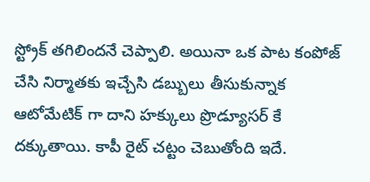స్ట్రోక్ తగిలిందనే చెప్పాలి. అయినా ఒక పాట కంపోజ్ చేసి నిర్మాతకు ఇచ్చేసి డబ్బులు తీసుకున్నాక ఆటోమేటిక్ గా దాని హక్కులు ప్రొడ్యూసర్ కే దక్కుతాయి. కాపీ రైట్ చట్టం చెబుతోంది ఇదే.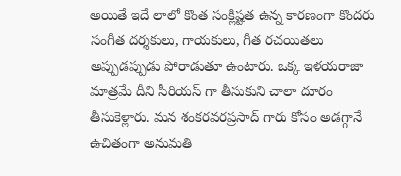అయితే ఇదే లాలో కొంత సంక్లిష్టత ఉన్న కారణంగా కొందరు సంగీత దర్శకులు, గాయకులు, గీత రచయితలు అప్పుడప్పుడు పోరాడుతూ ఉంటారు. ఒక్క ఇళయరాజా మాత్రమే దీని సీరియస్ గా తీసుకుని చాలా దూరం తీసుకెళ్లారు. మన శంకరవరప్రసాద్ గారు కోసం అడగ్గానే ఉచితంగా అనుమతి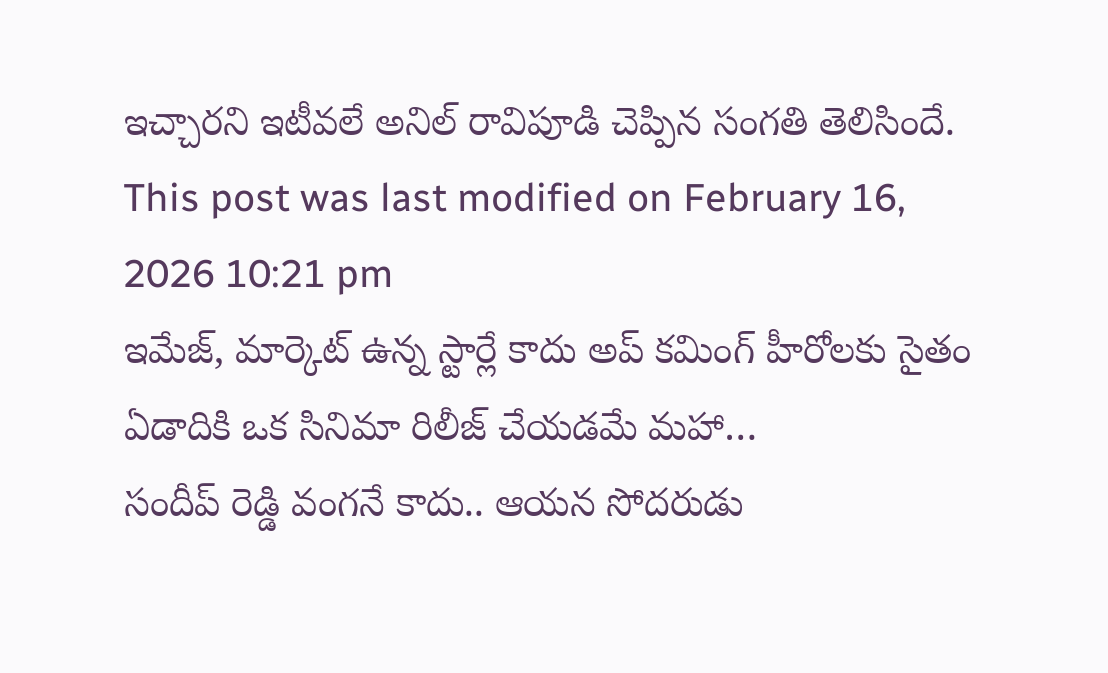ఇచ్చారని ఇటీవలే అనిల్ రావిపూడి చెప్పిన సంగతి తెలిసిందే.
This post was last modified on February 16, 2026 10:21 pm
ఇమేజ్, మార్కెట్ ఉన్న స్టార్లే కాదు అప్ కమింగ్ హీరోలకు సైతం ఏడాదికి ఒక సినిమా రిలీజ్ చేయడమే మహా…
సందీప్ రెడ్డి వంగనే కాదు.. ఆయన సోదరుడు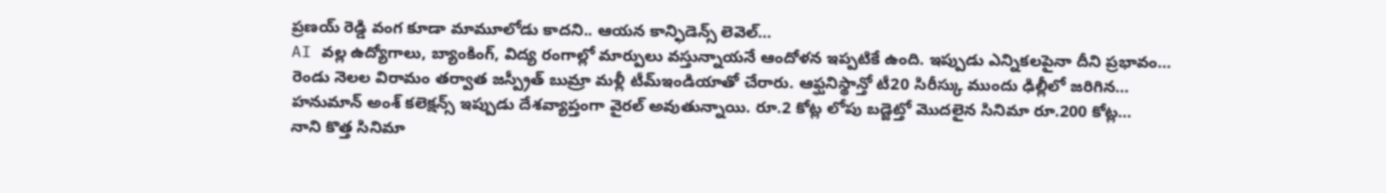ప్రణయ్ రెడ్డి వంగ కూడా మామూలోడు కాదని.. ఆయన కాన్ఫిడెన్స్ లెవెల్…
AI వల్ల ఉద్యోగాలు, బ్యాంకింగ్, విద్య రంగాల్లో మార్పులు వస్తున్నాయనే ఆందోళన ఇప్పటికే ఉంది. ఇప్పుడు ఎన్నికలపైనా దీని ప్రభావం…
రెండు నెలల విరామం తర్వాత జస్ప్రీత్ బుమ్రా మళ్లీ టీమ్ఇండియాతో చేరారు. ఆఫ్ఘనిస్థాన్తో టీ20 సిరీస్కు ముందు ఢిల్లీలో జరిగిన…
హనుమాన్ అంశ్ కలెక్షన్స్ ఇప్పుడు దేశవ్యాప్తంగా వైరల్ అవుతున్నాయి. రూ.2 కోట్ల లోపు బడ్జెట్తో మొదలైన సినిమా రూ.200 కోట్ల…
నాని కొత్త సినిమా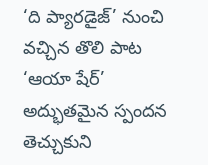‘ది ప్యారడైజ్’ నుంచి వచ్చిన తొలి పాట ‘ఆయా షేర్’ అద్భుతమైన స్పందన తెచ్చుకుని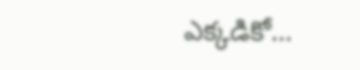ఎక్కడికో…